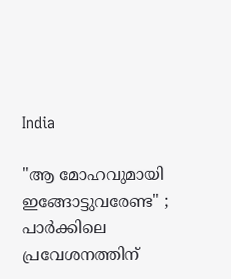India

"ആ മോഹവുമായി ഇങ്ങോട്ടുവരേണ്ട" ; പാര്‍ക്കിലെ പ്രവേശനത്തിന്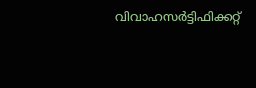വിവാഹസര്‍ട്ടിഫിക്കറ്റ്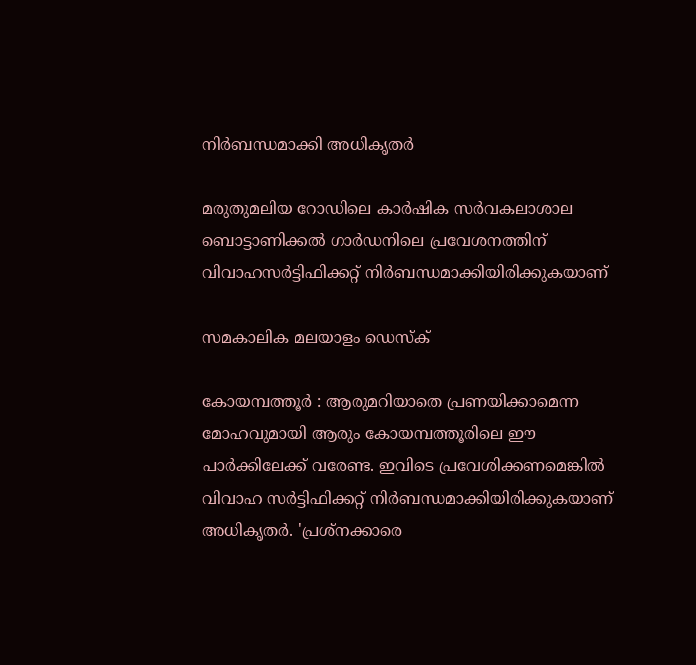നിര്‍ബന്ധമാക്കി അധികൃതര്‍

മരുതുമലിയ റോഡിലെ കാര്‍ഷിക സര്‍വകലാശാല ബൊട്ടാണിക്കല്‍ ഗാര്‍ഡനിലെ പ്രവേശനത്തിന് വിവാഹസര്‍ട്ടിഫിക്കറ്റ് നിര്‍ബന്ധമാക്കിയിരിക്കുകയാണ്‌

സമകാലിക മലയാളം ഡെസ്ക്

കോയമ്പത്തൂര്‍ : ആരുമറിയാതെ പ്രണയിക്കാമെന്ന മോഹവുമായി ആരും കോയമ്പത്തൂരിലെ ഈ പാര്‍ക്കിലേക്ക് വരേണ്ട. ഇവിടെ പ്രവേശിക്കണമെങ്കില്‍ വിവാഹ സര്‍ട്ടിഫിക്കറ്റ് നിര്‍ബന്ധമാക്കിയിരിക്കുകയാണ് അധികൃതര്‍. 'പ്രശ്‌നക്കാരെ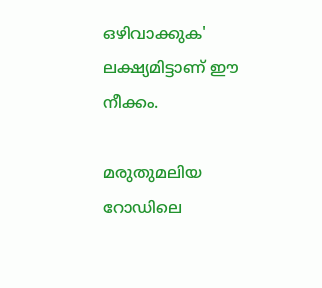ഒഴിവാക്കുക' ലക്ഷ്യമിട്ടാണ് ഈ നീക്കം.

മരുതുമലിയ റോഡിലെ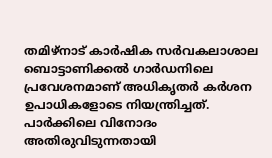തമിഴ്‌നാട് കാര്‍ഷിക സര്‍വകലാശാല ബൊട്ടാണിക്കല്‍ ഗാര്‍ഡനിലെ പ്രവേശനമാണ് അധികൃതര്‍ കര്‍ശന ഉപാധികളോടെ നിയന്ത്രിച്ചത്. പാര്‍ക്കിലെ വിനോദം അതിരുവിടുന്നതായി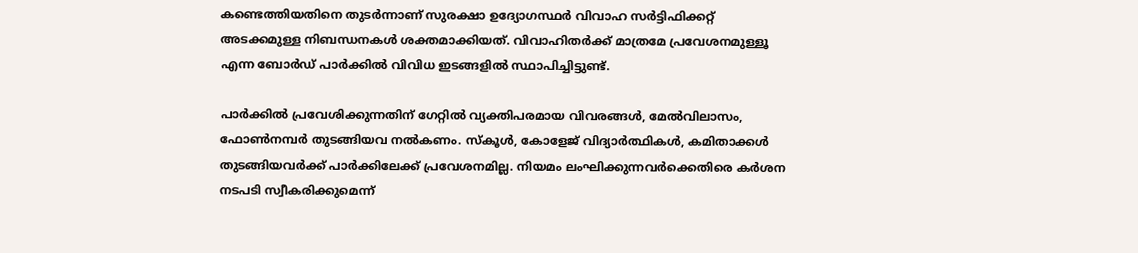കണ്ടെത്തിയതിനെ തുടര്‍ന്നാണ് സുരക്ഷാ ഉദ്യോഗസ്ഥര്‍ വിവാഹ സര്‍ട്ടിഫിക്കറ്റ് അടക്കമുള്ള നിബന്ധനകള്‍ ശക്തമാക്കിയത്. വിവാഹിതര്‍ക്ക് മാത്രമേ പ്രവേശനമുള്ളൂ എന്ന ബോര്‍ഡ് പാര്‍ക്കില്‍ വിവിധ ഇടങ്ങളില്‍ സ്ഥാപിച്ചിട്ടുണ്ട്.

പാര്‍ക്കില്‍ പ്രവേശിക്കുന്നതിന് ഗേറ്റില്‍ വ്യക്തിപരമായ വിവരങ്ങള്‍, മേല്‍വിലാസം, ഫോണ്‍നമ്പര്‍ തുടങ്ങിയവ നല്‍കണം. സ്‌കൂള്‍, കോളേജ് വിദ്യാര്‍ത്ഥികള്‍, കമിതാക്കള്‍ തുടങ്ങിയവര്‍ക്ക് പാര്‍ക്കിലേക്ക് പ്രവേശനമില്ല. നിയമം ലംഘിക്കുന്നവര്‍ക്കെതിരെ കര്‍ശന നടപടി സ്വീകരിക്കുമെന്ന്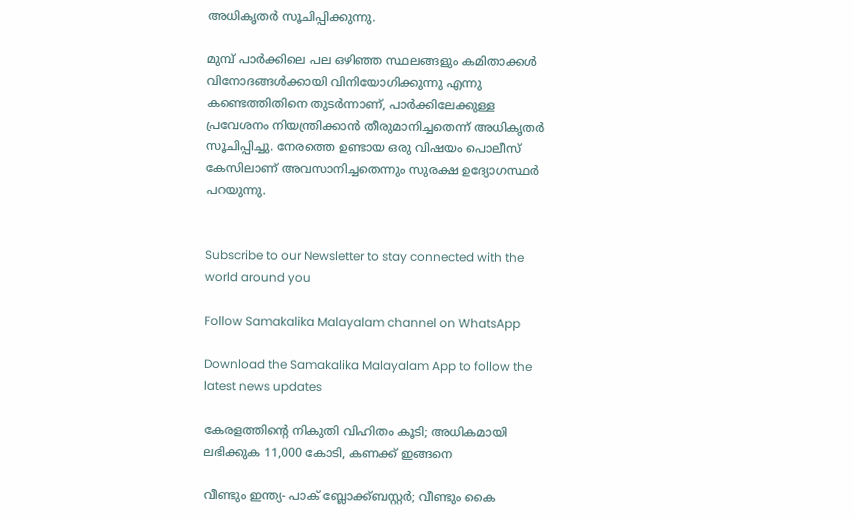അധികൃതര്‍ സൂചിപ്പിക്കുന്നു.

മുമ്പ് പാര്‍ക്കിലെ പല ഒഴിഞ്ഞ സ്ഥലങ്ങളും കമിതാക്കള്‍ വിനോദങ്ങള്‍ക്കായി വിനിയോഗിക്കുന്നു എന്നു കണ്ടെത്തിതിനെ തുടര്‍ന്നാണ്, പാര്‍ക്കിലേക്കുള്ള പ്രവേശനം നിയന്ത്രിക്കാന്‍ തീരുമാനിച്ചതെന്ന് അധികൃതര്‍ സൂചിപ്പിച്ചു. നേരത്തെ ഉണ്ടായ ഒരു വിഷയം പൊലീസ് കേസിലാണ് അവസാനിച്ചതെന്നും സുരക്ഷ ഉദ്യോഗസ്ഥര്‍ പറയുന്നു.


Subscribe to our Newsletter to stay connected with the world around you

Follow Samakalika Malayalam channel on WhatsApp

Download the Samakalika Malayalam App to follow the latest news updates

കേരളത്തിന്റെ നികുതി വിഹിതം കൂടി; അധികമായി ലഭിക്കുക 11,000 കോടി, കണക്ക് ഇങ്ങനെ

വീണ്ടും ഇന്ത്യ- പാക് ബ്ലോക്ക്ബസ്റ്റര്‍; വീണ്ടും കൈ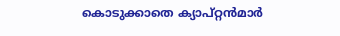കൊടുക്കാതെ ക്യാപ്റ്റന്‍മാര്‍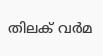തിലക് വർമ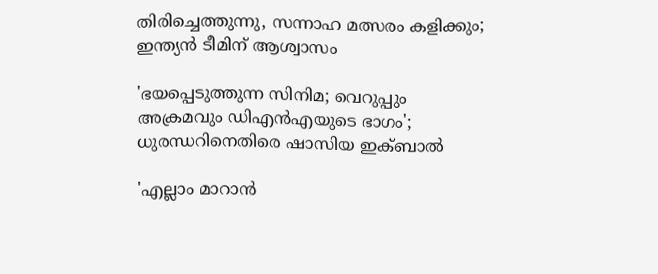തിരിച്ചെത്തുന്നു, സന്നാഹ മത്സരം കളിക്കും; ഇന്ത്യൻ ടീമിന് ആശ്വാസം

'ഭയപ്പെടുത്തുന്ന സിനിമ; വെറുപ്പും അക്രമവും ഡിഎന്‍എയുടെ ഭാഗം'; ധുരന്ധറിനെതിരെ ഷാസിയ ഇക്ബാല്‍

'എല്ലാം മാറാൻ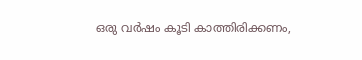ഒരു വർഷം കൂടി കാത്തിരിക്കണം,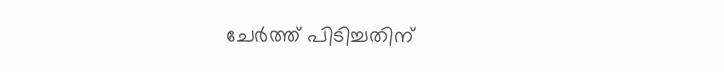ചേർത്ത് പിടിച്ചതിന്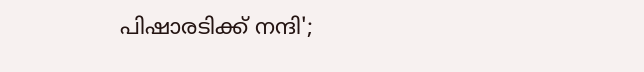പിഷാരടിക്ക് നന്ദി';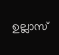ഉല്ലാസ്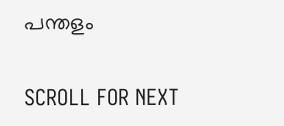പന്തളം

SCROLL FOR NEXT